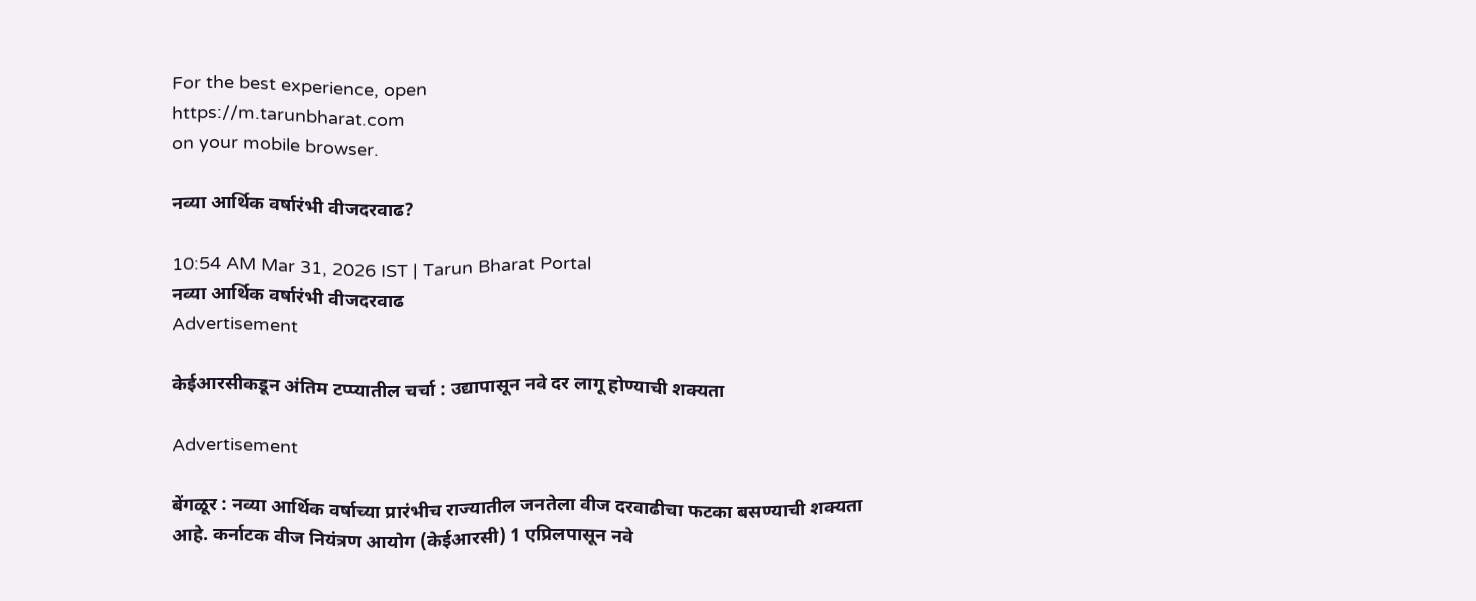For the best experience, open
https://m.tarunbharat.com
on your mobile browser.

नव्या आर्थिक वर्षारंभी वीजदरवाढ?

10:54 AM Mar 31, 2026 IST | Tarun Bharat Portal
नव्या आर्थिक वर्षारंभी वीजदरवाढ
Advertisement

केईआरसीकडून अंतिम टप्प्यातील चर्चा : उद्यापासून नवे दर लागू होण्याची शक्यता

Advertisement

बेंगळूर : नव्या आर्थिक वर्षाच्या प्रारंभीच राज्यातील जनतेला वीज दरवाढीचा फटका बसण्याची शक्यता आहे. कर्नाटक वीज नियंत्रण आयोग (केईआरसी) 1 एप्रिलपासून नवे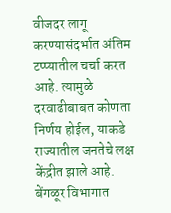वीजदर लागू करण्यासंदर्भात अंतिम टप्प्यातील चर्चा करत आहे. त्यामुळे दरवाढीबाबत कोणता निर्णय होईल, याकडे राज्यातील जनतेचे लक्ष केंद्रीत झाले आहे. बेंगळूर विभागात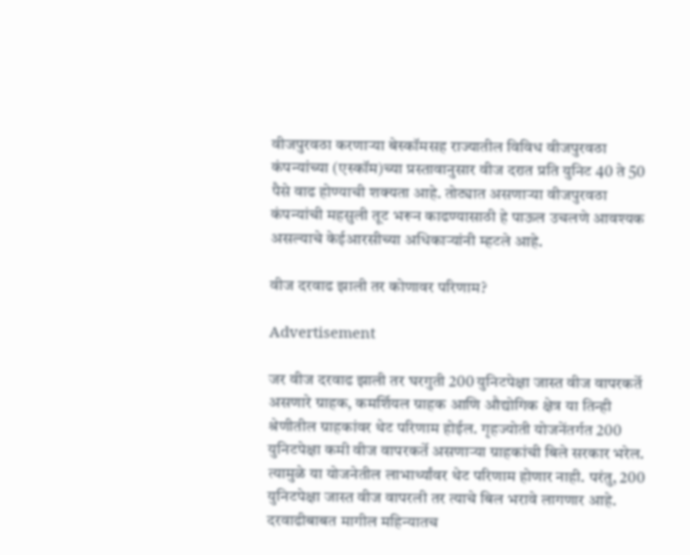वीजपुरवठा करणाऱ्या बेस्कॉमसह राज्यातील विविध वीजपुरवठा कंपन्यांच्या (एस्कॉम)च्या प्रस्तावानुसार वीज दरात प्रति युनिट 40 ते 50 पैसे वाढ होण्याची शक्यता आहे. तोट्यात असणाऱ्या वीजपुरवठा कंपन्यांची महसुली तूट भरून काढण्यासाठी हे पाऊल उचलणे आवश्यक असल्याचे केईआरसीच्या अधिकाऱ्यांनी म्हटले आहे.

वीज दरवाढ झाली तर कोणावर परिणाम?

Advertisement

जर वीज दरवाढ झाली तर घरगुती 200 युनिटपेक्षा जास्त वीज वापरकर्ते असणारे ग्राहक, कमर्शियल ग्राहक आणि औद्योगिक क्षेत्र या तिन्ही श्रेणीतील ग्राहकांवर थेट परिणाम होईल. गृहज्योती योजनेंतर्गत 200 युनिटपेक्षा कमी वीज वापरकर्ते असणाऱ्या ग्राहकांची बिले सरकार भरेल. त्यामुळे या योजनेतील लाभार्थ्यांवर थेट परिणाम होणार नाही. परंतु, 200 युनिटपेक्षा जास्त वीज वापरली तर त्याचे बिल भरावे लागणार आहे. दरवाढीबाबत मागील महिन्यातच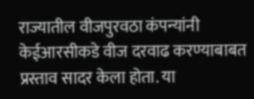राज्यातील वीजपुरवठा कंपन्यांनी केईआरसीकडे वीज दरवाढ करण्याबाबत प्रस्ताव सादर केला होता. या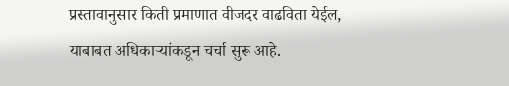प्रस्तावानुसार किती प्रमाणात वीजदर वाढविता येईल, याबाबत अधिकाऱ्यांकडून चर्चा सुरू आहे.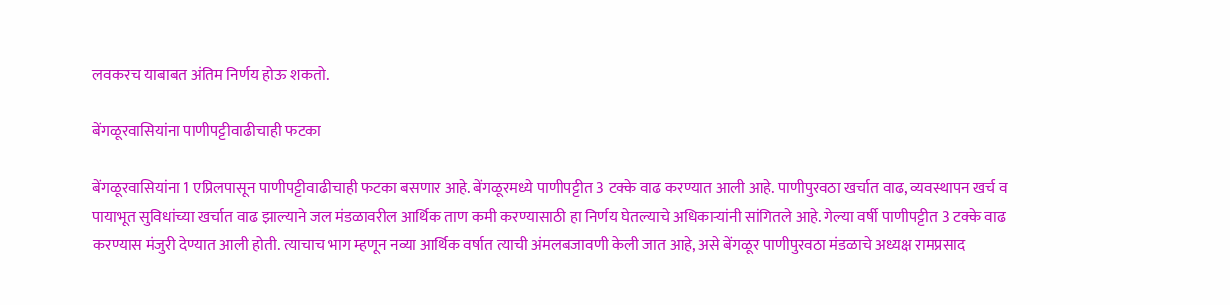लवकरच याबाबत अंतिम निर्णय होऊ शकतो.

बेंगळूरवासियांना पाणीपट्टीवाढीचाही फटका

बेंगळूरवासियांना 1 एप्रिलपासून पाणीपट्टीवाढीचाही फटका बसणार आहे. बेंगळूरमध्ये पाणीपट्टीत 3 टक्के वाढ करण्यात आली आहे. पाणीपुरवठा खर्चात वाढ, व्यवस्थापन खर्च व पायाभूत सुविधांच्या खर्चात वाढ झाल्याने जल मंडळावरील आर्थिक ताण कमी करण्यासाठी हा निर्णय घेतल्याचे अधिकाऱ्यांनी सांगितले आहे. गेल्या वर्षी पाणीपट्टीत 3 टक्के वाढ करण्यास मंजुरी देण्यात आली होती. त्याचाच भाग म्हणून नव्या आर्थिक वर्षात त्याची अंमलबजावणी केली जात आहे, असे बेंगळूर पाणीपुरवठा मंडळाचे अध्यक्ष रामप्रसाद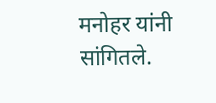मनोहर यांनी सांगितले.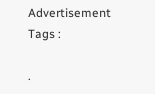Advertisement
Tags :

.